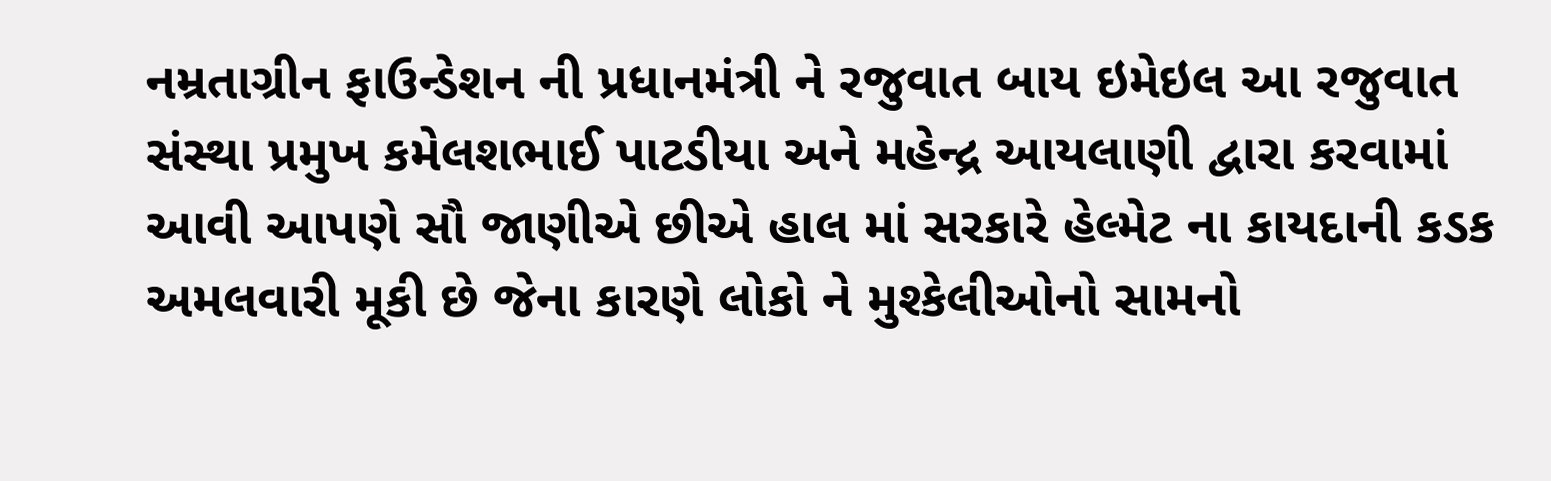નમ્રતાગ્રીન ફાઉન્ડેશન ની પ્રધાનમંત્રી ને રજુવાત બાય ઇમેઇલ આ રજુવાત સંસ્થા પ્રમુખ કમેલશભાઈ પાટડીયા અને મહેન્દ્ર આયલાણી દ્વારા કરવામાં આવી આપણે સૌ જાણીએ છીએ હાલ માં સરકારે હેલ્મેટ ના કાયદાની કડક અમલવારી મૂકી છે જેના કારણે લોકો ને મુશ્કેલીઓનો સામનો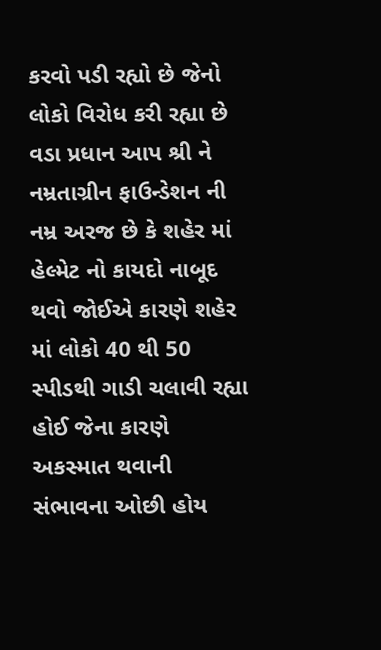કરવો પડી રહ્યો છે જેનો લોકો વિરોધ કરી રહ્યા છે વડા પ્રધાન આપ શ્રી ને નમ્રતાગ્રીન ફાઉન્ડેશન ની નમ્ર અરજ છે કે શહેર માં હેલ્મેટ નો કાયદો નાબૂદ થવો જોઈએ કારણે શહેર માં લોકો 40 થી 50 સ્પીડથી ગાડી ચલાવી રહ્યા હોઈ જેના કારણે અકસ્માત થવાની સંભાવના ઓછી હોય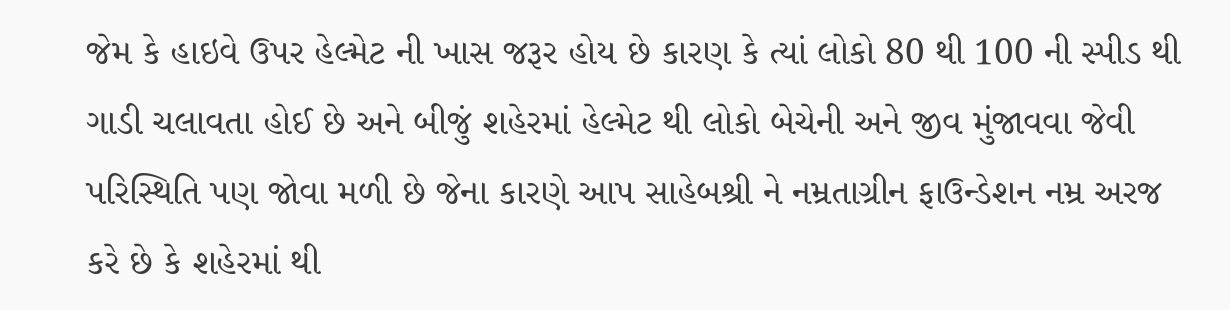જેમ કે હાઇવે ઉપર હેલ્મેટ ની ખાસ જરૂર હોય છે કારણ કે ત્યાં લોકો 80 થી 100 ની સ્પીડ થી ગાડી ચલાવતા હોઈ છે અને બીજું શહેરમાં હેલ્મેટ થી લોકો બેચેની અને જીવ મુંજાવવા જેવી પરિસ્થિતિ પણ જોવા મળી છે જેના કારણે આપ સાહેબશ્રી ને નમ્રતાગ્રીન ફાઉન્ડેશન નમ્ર અરજ કરે છે કે શહેરમાં થી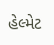હેલ્મેટ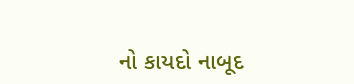નો કાયદો નાબૂદ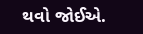થવો જોઈએ.